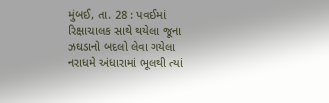મુંબઈ, તા. 28 : પવઈમાં રિક્ષાચાલક સાથે થયેલા જૂના ઝઘડાનો બદલો લેવા ગયેલા નરાધમે અંધારામાં ભૂલથી ત્યાં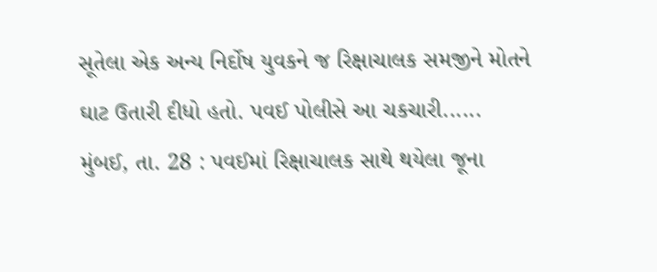સૂતેલા એક અન્ય નિર્દોષ યુવકને જ રિક્ષાચાલક સમજીને મોતને ઘાટ ઉતારી દીધો હતો. પવઈ પોલીસે આ ચકચારી......
મુંબઈ, તા. 28 : પવઈમાં રિક્ષાચાલક સાથે થયેલા જૂના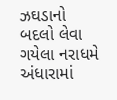ઝઘડાનો બદલો લેવા ગયેલા નરાધમે અંધારામાં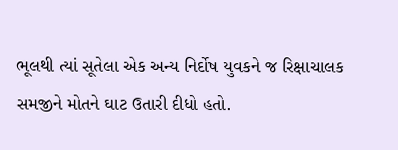ભૂલથી ત્યાં સૂતેલા એક અન્ય નિર્દોષ યુવકને જ રિક્ષાચાલક સમજીને મોતને ઘાટ ઉતારી દીધો હતો.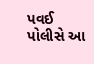પવઈ પોલીસે આ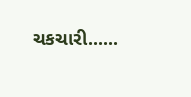ચકચારી......